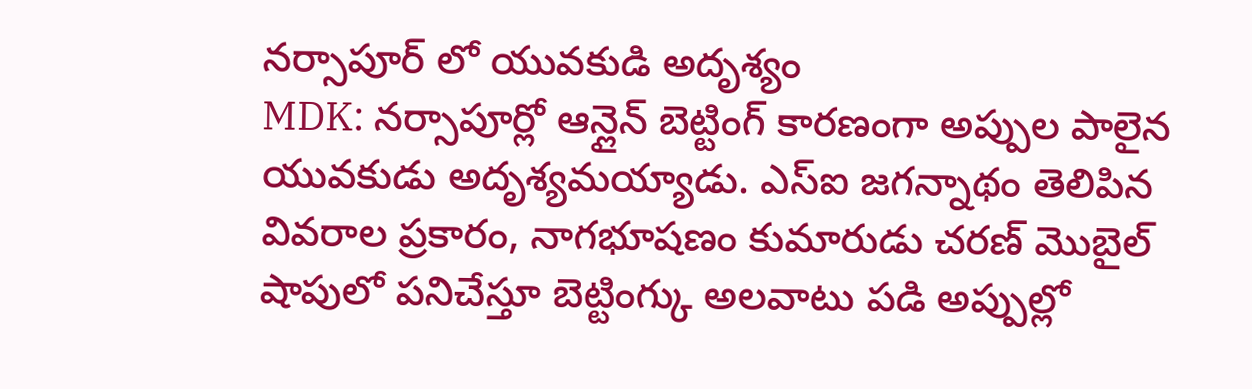నర్సాపూర్ లో యువకుడి అదృశ్యం
MDK: నర్సాపూర్లో ఆన్లైన్ బెట్టింగ్ కారణంగా అప్పుల పాలైన యువకుడు అదృశ్యమయ్యాడు. ఎస్ఐ జగన్నాథం తెలిపిన వివరాల ప్రకారం, నాగభూషణం కుమారుడు చరణ్ మొబైల్ షాపులో పనిచేస్తూ బెట్టింగ్కు అలవాటు పడి అప్పుల్లో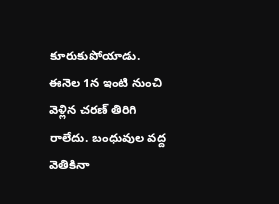కూరుకుపోయాడు. ఈనెల 1న ఇంటి నుంచి వెళ్లిన చరణ్ తిరిగి రాలేదు. బంధువుల వద్ద వెతికినా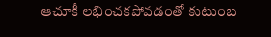ఆచూకీ లభించకపోవడంతో కుటుంబ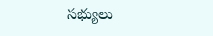సభ్యులు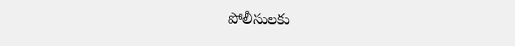పోలీసులకు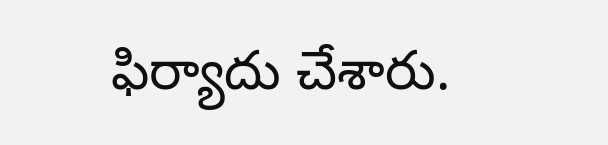ఫిర్యాదు చేశారు.